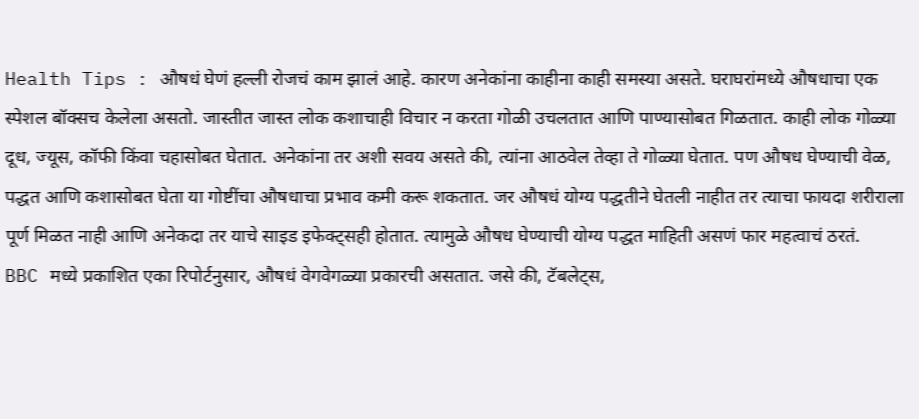Health Tips : औषधं घेणं हल्ली रोजचं काम झालं आहे. कारण अनेकांना काहीना काही समस्या असते. घराघरांमध्ये औषधाचा एक स्पेशल बॉक्सच केलेला असतो. जास्तीत जास्त लोक कशाचाही विचार न करता गोळी उचलतात आणि पाण्यासोबत गिळतात. काही लोक गोळ्या दूध, ज्यूस, कॉफी किंवा चहासोबत घेतात. अनेकांना तर अशी सवय असते की, त्यांना आठवेल तेव्हा ते गोळ्या घेतात. पण औषध घेण्याची वेळ, पद्धत आणि कशासोबत घेता या गोष्टींचा औषधाचा प्रभाव कमी करू शकतात. जर औषधं योग्य पद्धतीने घेतली नाहीत तर त्याचा फायदा शरीराला पूर्ण मिळत नाही आणि अनेकदा तर याचे साइड इफेक्ट्सही होतात. त्यामुळे औषध घेण्याची योग्य पद्धत माहिती असणं फार महत्वाचं ठरतं.
BBC मध्ये प्रकाशित एका रिपोर्टनुसार, औषधं वेगवेगळ्या प्रकारची असतात. जसे की, टॅबलेट्स,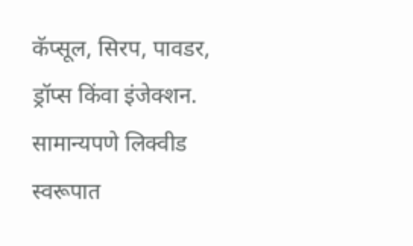कॅप्सूल, सिरप, पावडर, ड्रॉप्स किंवा इंजेक्शन. सामान्यपणे लिक्वीड स्वरूपात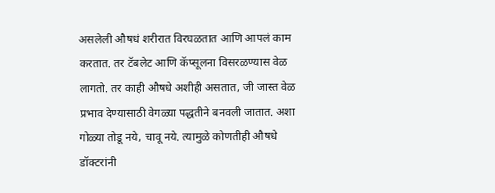असलेली औषधं शरीरात विरघळतात आणि आपलं काम करतात. तर टॅबलेट आणि कॅप्सूलना विसरळण्यास वेळ लागतो. तर काही औषधे अशीही असतात, जी जास्त वेळ प्रभाव देण्यासाठी वेगळ्या पद्धतीने बनवली जातात. अशा गोळ्या तोडू नये, चावू नये. त्यामुळे कोणतीही औषधे डॉक्टरांनी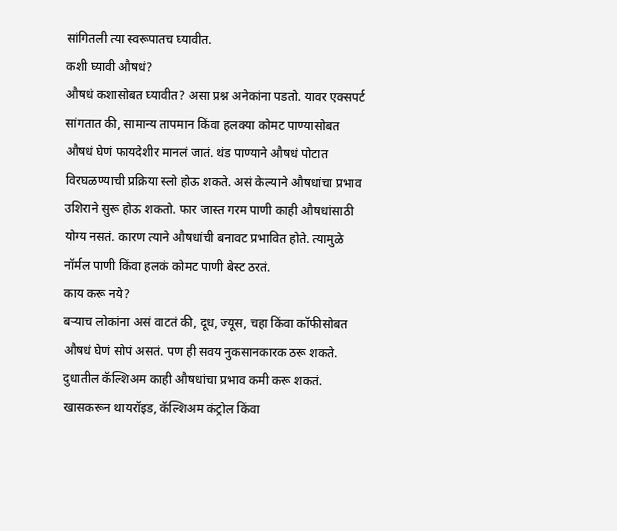सांगितली त्या स्वरूपातच घ्यावीत.
कशी घ्यावी औषधं?
औषधं कशासोबत घ्यावीत? असा प्रश्न अनेकांना पडतो. यावर एक्सपर्ट सांगतात की, सामान्य तापमान किंवा हलक्या कोमट पाण्यासोबत औषधं घेणं फायदेशीर मानलं जातं. थंड पाण्याने औषधं पोटात विरघळण्याची प्रक्रिया स्लो होऊ शकते. असं केल्याने औषधांचा प्रभाव उशिराने सुरू होऊ शकतो. फार जास्त गरम पाणी काही औषधांसाठी योग्य नसतं. कारण त्याने औषधांची बनावट प्रभावित होते. त्यामुळे नॉर्मल पाणी किंवा हलकं कोमट पाणी बेस्ट ठरतं.
काय करू नये?
बऱ्याच लोकांना असं वाटतं की, दूध, ज्यूस, चहा किंवा कॉफीसोबत औषधं घेणं सोपं असतं. पण ही सवय नुकसानकारक ठरू शकते. दुधातील कॅल्शिअम काही औषधांचा प्रभाव कमी करू शकतं. खासकरून थायरॉइड, कॅल्शिअम कंट्रोल किंवा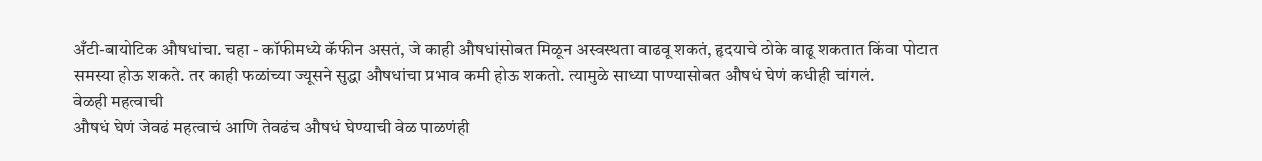अँटी-बायोटिक औषधांचा. चहा - कॉफीमध्ये कॅफीन असतं, जे काही औषधांसोबत मिळून अस्वस्थता वाढवू शकतं, हृदयाचे ठोके वाढू शकतात किंवा पोटात समस्या होऊ शकते. तर काही फळांच्या ज्यूसने सुद्धा औषधांचा प्रभाव कमी होऊ शकतो. त्यामुळे साध्या पाण्यासोबत औषधं घेणं कधीही चांगलं.
वेळही महत्वाची
औषधं घेणं जेवढं महत्वाचं आणि तेवढंच औषधं घेण्याची वेळ पाळणंही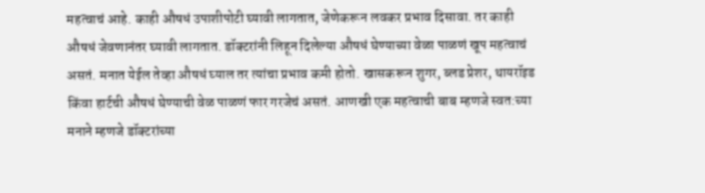महत्वाचं आहे. काही औषधं उपाशीपोटी घ्यावी लागतात, जेणेकरून लवकर प्रभाव दिसावा. तर काही औषधं जेवणानंतर घ्यावी लागतात. डॉक्टरांनी लिहून दिलेल्या औषधं घेण्याच्या वेळा पाळणं खूप महत्वाचं असतं. मनात येईल तेव्हा औषधं घ्याल तर त्यांचा प्रभाव कमी होतो. खासकरून शुगर, ब्लड प्रेशर, थायरॉइड किंवा हार्टची औषधं घेण्याची वेळ पाळणं फार गरजेचं असतं. आणखी एक महत्वाची बाब म्हणजे स्वत:च्या मनाने म्हणजे डॉक्टरांच्या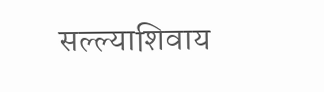सल्ल्याशिवाय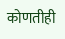कोणतीही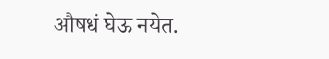औषधं घेऊ नयेत.